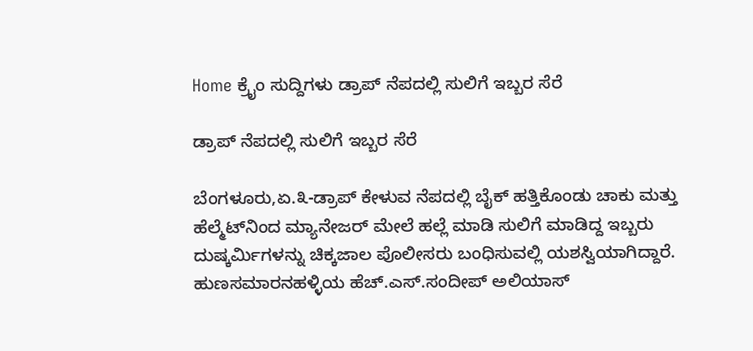Home ಕ್ರೈಂ ಸುದ್ದಿಗಳು ಡ್ರಾಪ್ ನೆಪದಲ್ಲಿ ಸುಲಿಗೆ ಇಬ್ಬರ ಸೆರೆ

ಡ್ರಾಪ್ ನೆಪದಲ್ಲಿ ಸುಲಿಗೆ ಇಬ್ಬರ ಸೆರೆ

ಬೆಂಗಳೂರು,ಏ.೩-ಡ್ರಾಪ್ ಕೇಳುವ ನೆಪದಲ್ಲಿ ಬೈಕ್ ಹತ್ತಿಕೊಂಡು ಚಾಕು ಮತ್ತು ಹೆಲ್ಮೆಟ್‌ನಿಂದ ಮ್ಯಾನೇಜರ್ ಮೇಲೆ ಹಲ್ಲೆ ಮಾಡಿ ಸುಲಿಗೆ ಮಾಡಿದ್ದ ಇಬ್ಬರು ದುಷ್ಕರ್ಮಿಗಳನ್ನು ಚಿಕ್ಕಜಾಲ ಪೊಲೀಸರು ಬಂಧಿಸುವಲ್ಲಿ ಯಶಸ್ವಿಯಾಗಿದ್ದಾರೆ. ಹುಣಸಮಾರನಹಳ್ಳಿಯ ಹೆಚ್.ಎಸ್.ಸಂದೀಪ್ ಅಲಿಯಾಸ್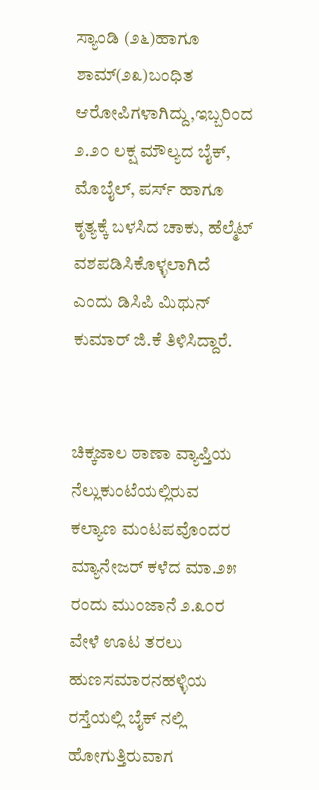ಸ್ಯಾಂಡಿ (೨೬)ಹಾಗೂ ಶಾಮ್(೨೩)ಬಂಧಿತ ಆರೋಪಿಗಳಾಗಿದ್ದು,ಇಬ್ಬರಿಂದ ೨.೨೦ ಲಕ್ಷ ಮೌಲ್ಯದ ಬೈಕ್, ಮೊಬೈಲ್, ಪರ್ಸ್ ಹಾಗೂ ಕೃತ್ಯಕ್ಕೆ ಬಳಸಿದ ಚಾಕು, ಹೆಲ್ಮೆಟ್ ವಶಪಡಿಸಿಕೊಳ್ಳಲಾಗಿದೆ ಎಂದು ಡಿಸಿಪಿ ಮಿಥುನ್ ಕುಮಾರ್ ಜಿ.ಕೆ ತಿಳಿಸಿದ್ದಾರೆ.


ಚಿಕ್ಕಜಾಲ ಠಾಣಾ ವ್ಯಾಪ್ತಿಯ ನೆಲ್ಲುಕುಂಟೆಯಲ್ಲಿರುವ ಕಲ್ಯಾಣ ಮಂಟಪವೊಂದರ ಮ್ಯಾನೇಜರ್ ಕಳೆದ ಮಾ.೨೫ ರಂದು ಮುಂಜಾನೆ ೨.೩೦ರ ವೇಳೆ ಊಟ ತರಲು ಹುಣಸಮಾರನಹಳ್ಳಿಯ ರಸ್ತೆಯಲ್ಲಿ ಬೈಕ್ ನಲ್ಲಿ ಹೋಗುತ್ತಿರುವಾಗ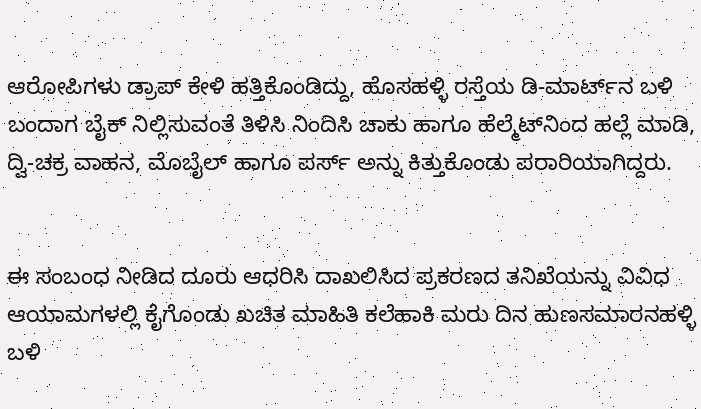ಆರೋಪಿಗಳು ಡ್ರಾಪ್ ಕೇಳಿ ಹತ್ತಿಕೊಂಡಿದ್ದು, ಹೊಸಹಳ್ಳಿ ರಸ್ತೆಯ ಡಿ-ಮಾರ್ಟ್‌ನ ಬಳಿ ಬಂದಾಗ ಬೈಕ್ ನಿಲ್ಲಿಸುವಂತೆ ತಿಳಿಸಿ ನಿಂದಿಸಿ ಚಾಕು ಹಾಗೂ ಹೆಲ್ಮೆಟ್‌ನಿಂದ ಹಲ್ಲೆ ಮಾಡಿ, ದ್ವಿ-ಚಕ್ರ ವಾಹನ, ಮೊಬೈಲ್ ಹಾಗೂ ಪರ್ಸ್ ಅನ್ನು ಕಿತ್ತುಕೊಂಡು ಪರಾರಿಯಾಗಿದ್ದರು.


ಈ ಸಂಬಂಧ ನೀಡಿದ ದೂರು ಆಧರಿಸಿ ದಾಖಲಿಸಿದ ಪ್ರಕರಣದ ತನಿಖೆಯನ್ನು ವಿವಿಧ ಆಯಾಮಗಳಲ್ಲಿ ಕೈಗೊಂಡು ಖಚಿತ ಮಾಹಿತಿ ಕಲೆಹಾಕಿ ಮರು ದಿನ ಹುಣಸಮಾರನಹಳ್ಳಿ ಬಳಿ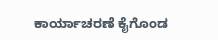ಕಾರ್ಯಾಚರಣೆ ಕೈಗೊಂಡ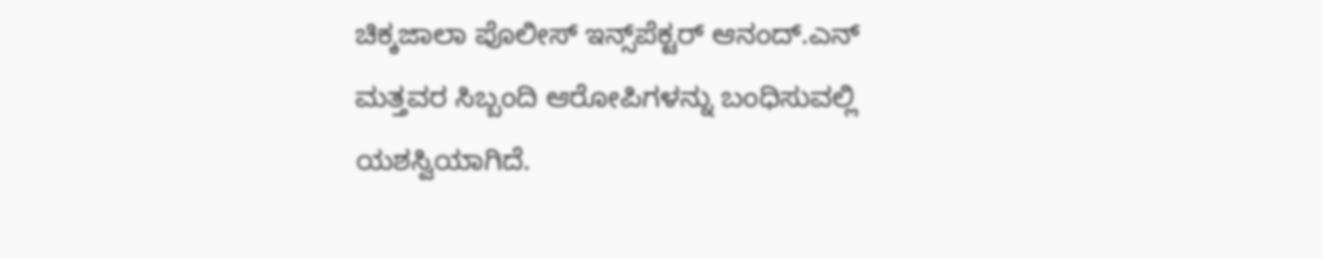ಚಿಕ್ಕಜಾಲಾ ಪೊಲೀಸ್ ಇನ್ಸ್‌ಪೆಕ್ಟರ್ ಆನಂದ್.ಎನ್ ಮತ್ತವರ ಸಿಬ್ಬಂದಿ ಆರೋಪಿಗಳನ್ನು ಬಂಧಿಸುವಲ್ಲಿ ಯಶಸ್ವಿಯಾಗಿದೆ.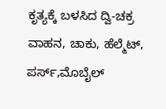ಕೃತ್ಯಕ್ಕೆ ಬಳಸಿದ ದ್ವಿ-ಚಕ್ರ ವಾಹನ, ಚಾಕು, ಹೆಲ್ಮೆಟ್, ಪರ್ಸ್,ಮೊಬೈಲ್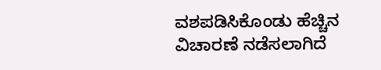ವಶಪಡಿಸಿಕೊಂಡು ಹೆಚ್ಚಿನ ವಿಚಾರಣೆ ನಡೆಸಲಾಗಿದೆ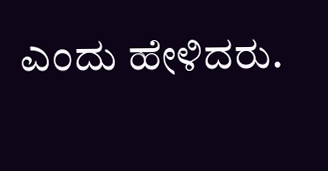ಎಂದು ಹೇಳಿದರು.